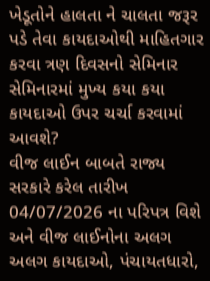ખેડૂતોને હાલતા ને ચાલતા જરૂર પડે તેવા કાયદાઓથી માહિતગાર કરવા ત્રણ દિવસનો સેમિનાર
સેમિનારમાં મુખ્ય કયા કયા કાયદાઓ ઉપર ચર્ચા કરવામાં આવશે?
વીજ લાઈન બાબતે રાજ્ય સરકારે કરેલ તારીખ 04/07/2026 ના પરિપત્ર વિશે અને વીજ લાઈનોના અલગ અલગ કાયદાઓ, પંચાયતધારો,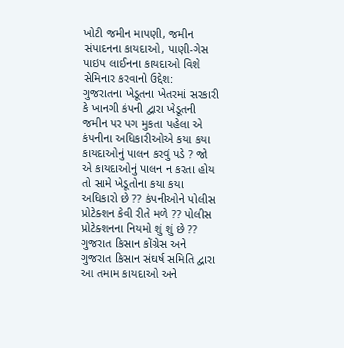ખોટી જમીન માપણી, જમીન સંપાદનના કાયદાઓ, પાણી-ગેસ પાઇપ લાઈનના કાયદાઓ વિશે
સેમિનાર કરવાનો ઉદ્દેશ:
ગુજરાતના ખેડૂતના ખેતરમાં સરકારી કે ખાનગી કંપની દ્વારા ખેડૂતની જમીન પર પગ મુકતા પહેલા એ કંપનીના અધિકારીઓએ કયા કયા કાયદાઓનું પાલન કરવું પડે ? જો એ કાયદાઓનું પાલન ન કરતા હોય તો સામે ખેડૂતોના કયા કયા અધિકારો છે ?? કંપનીઓને પોલીસ પ્રોટેક્શન કેવી રીતે મળે ?? પોલીસ પ્રોટેક્શનના નિયમો શું શું છે ?? ગુજરાત કિસાન કોંગ્રેસ અને ગુજરાત કિસાન સંઘર્ષ સમિતિ દ્વારા આ તમામ કાયદાઓ અને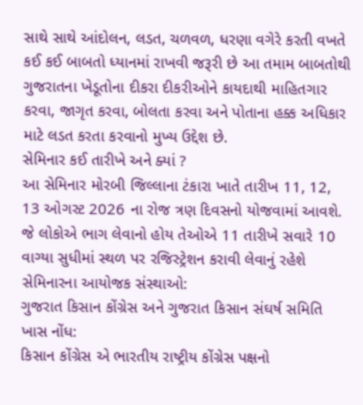સાથે સાથે આંદોલન, લડત, ચળવળ, ધરણા વગેરે કરતી વખતે કઈ કઈ બાબતો ધ્યાનમાં રાખવી જરૂરી છે આ તમામ બાબતોથી ગુજરાતના ખેડૂતોના દીકરા દીકરીઓને કાયદાથી માહિતગાર કરવા, જાગૃત કરવા, બોલતા કરવા અને પોતાના હક્ક અધિકાર માટે લડત કરતા કરવાનો મુખ્ય ઉદ્દેશ છે.
સેમિનાર કઈ તારીખે અને ક્યાં ?
આ સેમિનાર મોરબી જિલ્લાના ટંકારા ખાતે તારીખ 11, 12, 13 ઓગસ્ટ 2026 ના રોજ ત્રણ દિવસનો યોજવામાં આવશે. જે લોકોએ ભાગ લેવાનો હોય તેઓએ 11 તારીખે સવારે 10 વાગ્યા સુધીમાં સ્થળ પર રજિસ્ટ્રેશન કરાવી લેવાનું રહેશે
સેમિનારના આયોજક સંસ્થાઓ:
ગુજરાત કિસાન કોંગ્રેસ અને ગુજરાત કિસાન સંઘર્ષ સમિતિ
ખાસ નોંધ:
કિસાન કોંગ્રેસ એ ભારતીય રાષ્ટ્રીય કોંગ્રેસ પક્ષનો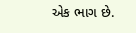એક ભાગ છે.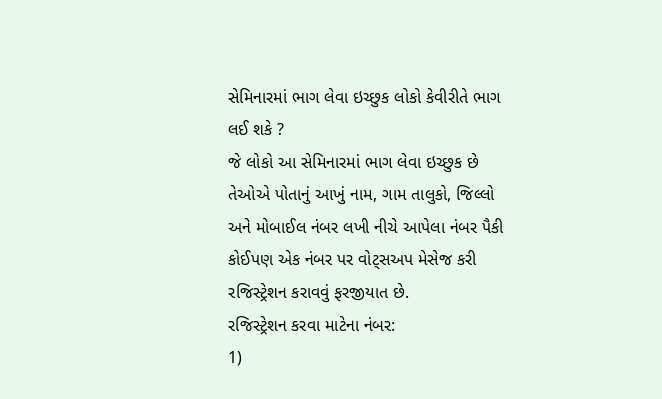સેમિનારમાં ભાગ લેવા ઇચ્છુક લોકો કેવીરીતે ભાગ લઈ શકે ?
જે લોકો આ સેમિનારમાં ભાગ લેવા ઇચ્છુક છે તેઓએ પોતાનું આખું નામ, ગામ તાલુકો, જિલ્લો અને મોબાઈલ નંબર લખી નીચે આપેલા નંબર પૈકી કોઈપણ એક નંબર પર વોટ્સઅપ મેસેજ કરી રજિસ્ટ્રેશન કરાવવું ફરજીયાત છે.
રજિસ્ટ્રેશન કરવા માટેના નંબર:
1)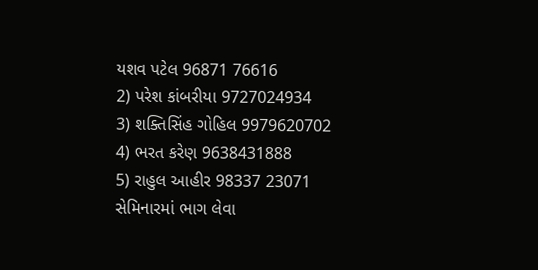યશવ પટેલ 96871 76616
2) પરેશ કાંબરીયા 9727024934
3) શક્તિસિંહ ગોહિલ 9979620702
4) ભરત કરેણ 9638431888
5) રાહુલ આહીર 98337 23071
સેમિનારમાં ભાગ લેવા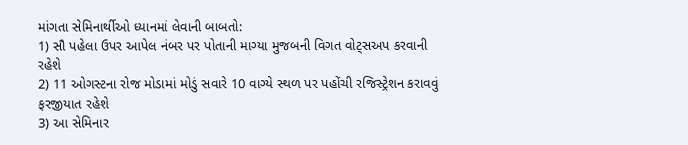માંગતા સેમિનાર્થીઓ ધ્યાનમાં લેવાની બાબતો:
1) સૌ પહેલા ઉપર આપેલ નંબર પર પોતાની માગ્યા મુજબની વિગત વોટ્સઅપ કરવાની રહેશે
2) 11 ઓગસ્ટના રોજ મોડામાં મોડું સવારે 10 વાગ્યે સ્થળ પર પહોંચી રજિસ્ટ્રેશન કરાવવું ફરજીયાત રહેશે
3) આ સેમિનાર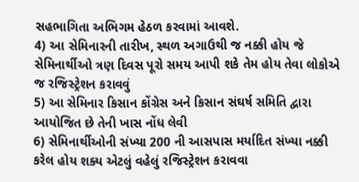સહભાગિતા અભિગમ હેઠળ કરવામાં આવશે.
4) આ સેમિનારની તારીખ, સ્થળ અગાઉથી જ નક્કી હોય જે સેમિનાર્થીઓ ત્રણ દિવસ પૂરો સમય આપી શકે તેમ હોય તેવા લોકોએ જ રજિસ્ટ્રેશન કરાવવું
5) આ સેમિનાર કિસાન કોંગ્રેસ અને કિસાન સંઘર્ષ સમિતિ દ્વારા આયોજિત છે તેની ખાસ નોંધ લેવી
6) સેમિનાર્થીઓની સંખ્યા 200 ની આસપાસ મર્યાદિત સંખ્યા નક્કી કરેલ હોય શક્ય એટલું વહેલું રજિસ્ટ્રેશન કરાવવા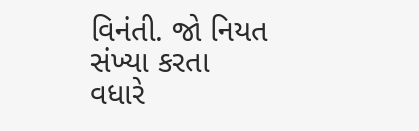વિનંતી. જો નિયત સંખ્યા કરતા વધારે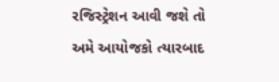રજિસ્ટ્રેશન આવી જશે તો અમે આયોજકો ત્યારબાદ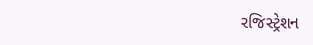રજિસ્ટ્રેશન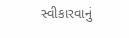સ્વીકારવાનું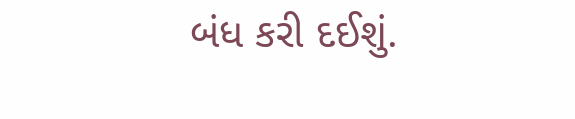બંધ કરી દઈશું.